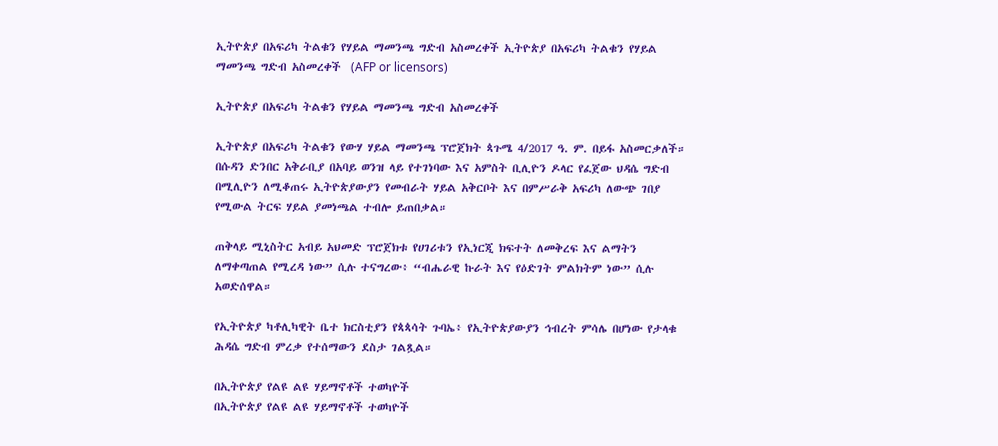ኢትዮጵያ በአፍሪካ ትልቁን የሃይል ማመንጫ ግድብ አስመረቀች ኢትዮጵያ በአፍሪካ ትልቁን የሃይል ማመንጫ ግድብ አስመረቀች  (AFP or licensors)

ኢትዮጵያ በአፍሪካ ትልቁን የሃይል ማመንጫ ግድብ አስመረቀች

ኢትዮጵያ በአፍሪካ ትልቁን የውሃ ሃይል ማመንጫ ፕሮጀክት ጳጉሜ 4/2017 ዓ. ም. በይፋ አስመርቃለች። በሱዳን ድንበር አቅራቢያ በአባይ ወንዝ ላይ የተገነባው እና አምስት ቢሊዮን ዶላር የፈጀው ህዳሴ ግድብ በሚሊዮን ለሚቆጠሩ ኢትዮጵያውያን የመብራት ሃይል አቅርቦት እና በምሥራቅ አፍሪካ ለውጭ ገበያ የሚውል ትርፍ ሃይል ያመነጫል ተብሎ ይጠበቃል።

ጠቅላይ ሚኒስትር አብይ አህመድ ፕሮጀክቱ የሀገሪቱን የኢነርጂ ክፍተት ለመቅረፍ እና ልማትን ለማቀጣጠል የሚረዳ ነው” ሲሉ ተናግረው፥ “ብሔራዊ ኩራት እና የዕድገት ምልክትም ነው” ሲሉ አወድሰዋል።

የኢትዮጵያ ካቶሊካዊት ቤተ ክርስቲያን የጳጳሳት ጉባኤ፥ የኢትዮጵያውያን ኅብረት ምሳሌ በሆነው የታላቁ ሕዳሴ ግድብ ምረቃ የተሰማውን ደስታ ገልጿል።

በኢትዮጵያ የልዩ ልዩ ሃይማኖቶች ተወካዮች
በኢትዮጵያ የልዩ ልዩ ሃይማኖቶች ተወካዮች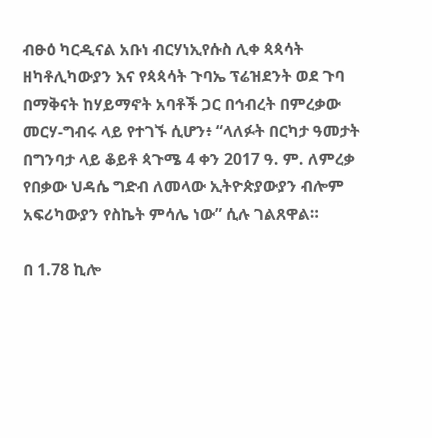ብፁዕ ካርዲናል አቡነ ብርሃነኢየሱስ ሊቀ ጳጳሳት ዘካቶሊካውያን እና የጳጳሳት ጉባኤ ፕሬዝደንት ወደ ጉባ በማቅናት ከሃይማኖት አባቶች ጋር በኅብረት በምረቃው መርሃ-ግብሩ ላይ የተገኙ ሲሆን፥ “ላለፉት በርካታ ዓመታት በግንባታ ላይ ቆይቶ ጳጉሜ 4 ቀን 2017 ዓ. ም. ለምረቃ የበቃው ህዳሴ ግድብ ለመላው ኢትዮጵያውያን ብሎም አፍሪካውያን የስኬት ምሳሌ ነው” ሲሉ ገልጸዋል።

በ 1.78 ኪሎ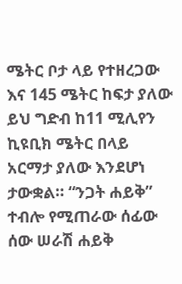ሜትር ቦታ ላይ የተዘረጋው እና 145 ሜትር ከፍታ ያለው ይህ ግድብ ከ11 ሚሊየን ኪዩቢክ ሜትር በላይ አርማታ ያለው እንደሆነ ታውቋል። “ንጋት ሐይቅ” ተብሎ የሚጠራው ሰፊው ሰው ሠራሽ ሐይቅ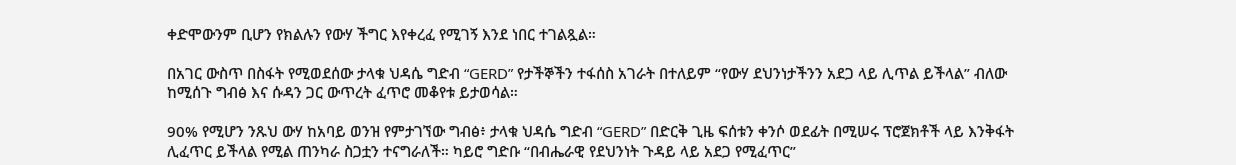ቀድሞውንም ቢሆን የክልሉን የውሃ ችግር እየቀረፈ የሚገኝ እንደ ነበር ተገልጿል።

በአገር ውስጥ በስፋት የሚወደሰው ታላቁ ህዳሴ ግድብ “GERD” የታችኞችን ተፋሰስ አገራት በተለይም “የውሃ ደህንነታችንን አደጋ ላይ ሊጥል ይችላል” ብለው ከሚሰጉ ግብፅ እና ሱዳን ጋር ውጥረት ፈጥሮ መቆየቱ ይታወሳል።

90% የሚሆን ንጹህ ውሃ ከአባይ ወንዝ የምታገኘው ግብፅ፥ ታላቁ ህዳሴ ግድብ “GERD” በድርቅ ጊዜ ፍሰቱን ቀንሶ ወደፊት በሚሠሩ ፕሮጀክቶች ላይ እንቅፋት ሊፈጥር ይችላል የሚል ጠንካራ ስጋቷን ተናግራለች። ካይሮ ግድቡ “በብሔራዊ የደህንነት ጉዳይ ላይ አደጋ የሚፈጥር”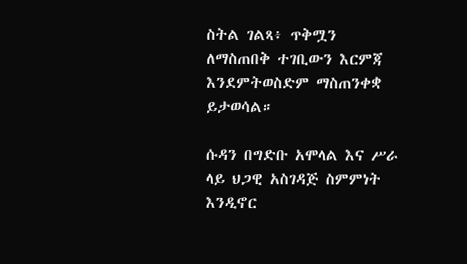ስትል ገልጻ፥ ጥቅሟን ለማስጠበቅ ተገቢውን እርምጃ እንደምትወስድም ማስጠንቀቋ ይታወሳል።

ሱዳን በግድቡ አሞላል እና ሥራ ላይ ህጋዊ አስገዳጅ ስምምነት እንዲኖር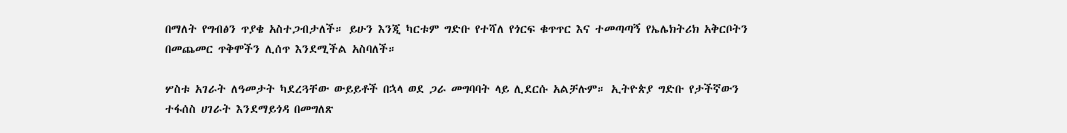በማለት የግብፅን ጥያቄ አስተጋብታለች። ይሁን እንጂ ካርቱም ግድቡ የተሻለ የጎርፍ ቁጥጥር እና ተመጣጣኝ የኤሌክትሪክ አቅርቦትን በመጨመር ጥቅሞችን ሊሰጥ እንደሚችል አስባለች።

ሦስቱ አገራት ለዓመታት ካደረጓቸው ውይይቶች በኋላ ወደ ጋራ መግባባት ላይ ሊደርሱ አልቻሉም። ኢትዮጵያ ግድቡ የታችኛውን ተፋሰስ ሀገራት እንደማይጎዳ በመግለጽ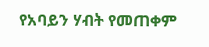የአባይን ሃብት የመጠቀም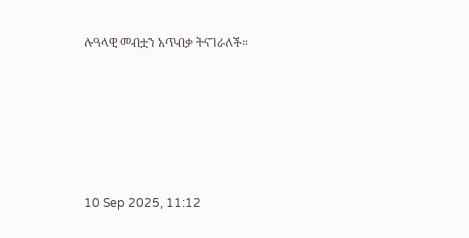ሉዓላዊ መብቷን አጥብቃ ትናገራለች።





10 Sep 2025, 11:12